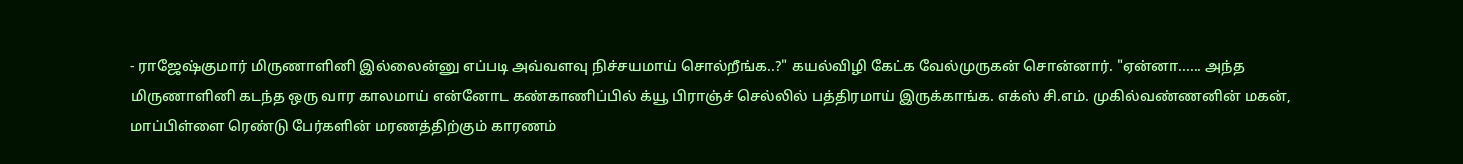- ராஜேஷ்குமார் மிருணாளினி இல்லைன்னு எப்படி அவ்வளவு நிச்சயமாய் சொல்றீங்க..?" கயல்விழி கேட்க வேல்முருகன் சொன்னார். "ஏன்னா...... அந்த மிருணாளினி கடந்த ஒரு வார காலமாய் என்னோட கண்காணிப்பில் க்யூ பிராஞ்ச் செல்லில் பத்திரமாய் இருக்காங்க. எக்ஸ் சி.எம். முகில்வண்ணனின் மகன், மாப்பிள்ளை ரெண்டு பேர்களின் மரணத்திற்கும் காரணம்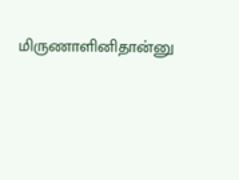மிருணாளினிதான்னு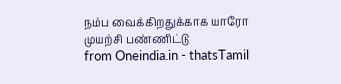நம்ப வைக்கிறதுக்காக யாரோ முயற்சி பண்ணிட்டு
from Oneindia.in - thatsTamil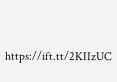https://ift.tt/2KIIzUC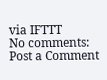via IFTTT
No comments:
Post a Comment